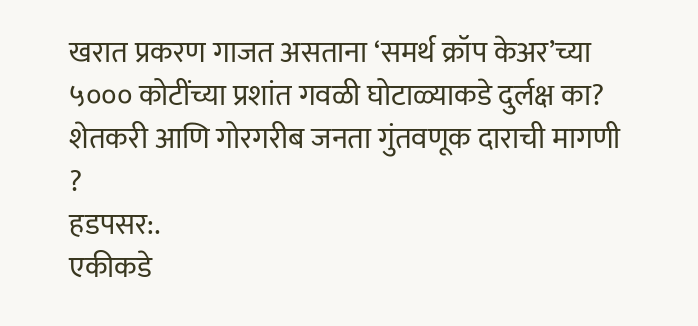खरात प्रकरण गाजत असताना ‘समर्थ क्रॉप केअर’च्या ५००० कोटींच्या प्रशांत गवळी घोटाळ्याकडे दुर्लक्ष का? शेतकरी आणि गोरगरीब जनता गुंतवणूक दाराची मागणी ?
हडपसर:.
एकीकडे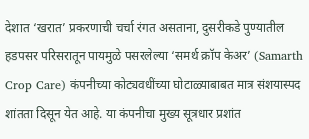देशात ‘खरात’ प्रकरणाची चर्चा रंगत असताना, दुसरीकडे पुण्यातील हडपसर परिसरातून पायमुळे पसरलेल्या ‘समर्थ क्रॉप केअर’ (Samarth Crop Care) कंपनीच्या कोट्यवधींच्या घोटाळ्याबाबत मात्र संशयास्पद शांतता दिसून येत आहे. या कंपनीचा मुख्य सूत्रधार प्रशांत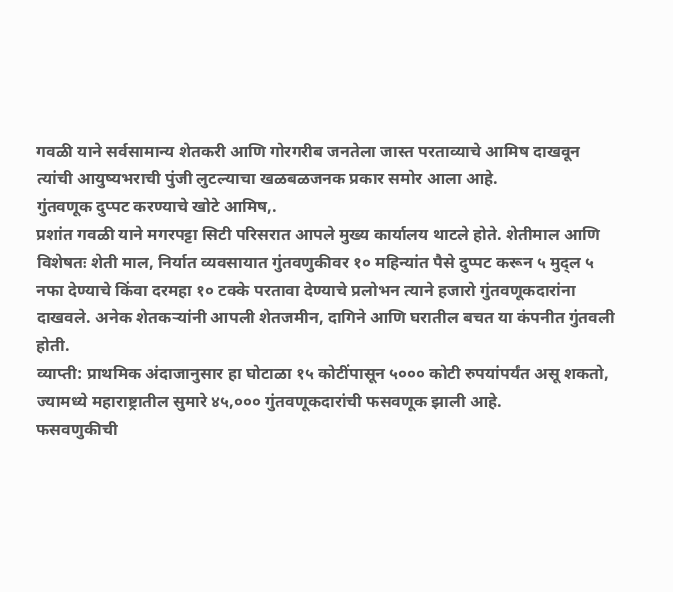गवळी याने सर्वसामान्य शेतकरी आणि गोरगरीब जनतेला जास्त परताव्याचे आमिष दाखवून त्यांची आयुष्यभराची पुंजी लुटल्याचा खळबळजनक प्रकार समोर आला आहे.
गुंतवणूक दुप्पट करण्याचे खोटे आमिष,.
प्रशांत गवळी याने मगरपट्टा सिटी परिसरात आपले मुख्य कार्यालय थाटले होते. शेतीमाल आणि विशेषतः शेती माल, निर्यात व्यवसायात गुंतवणुकीवर १० महिन्यांत पैसे दुप्पट करून ५ मुद्ल ५ नफा देण्याचे किंवा दरमहा १० टक्के परतावा देण्याचे प्रलोभन त्याने हजारो गुंतवणूकदारांना दाखवले. अनेक शेतकऱ्यांनी आपली शेतजमीन, दागिने आणि घरातील बचत या कंपनीत गुंतवली होती.
व्याप्ती: प्राथमिक अंदाजानुसार हा घोटाळा १५ कोटींपासून ५००० कोटी रुपयांपर्यंत असू शकतो, ज्यामध्ये महाराष्ट्रातील सुमारे ४५,००० गुंतवणूकदारांची फसवणूक झाली आहे.
फसवणुकीची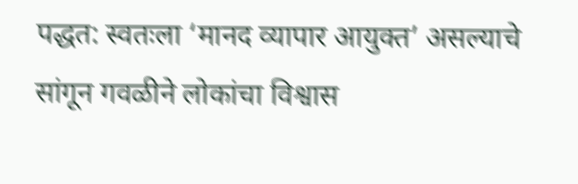पद्धत: स्वतःला ‘मानद व्यापार आयुक्त’ असल्याचे सांगून गवळीने लोकांचा विश्वास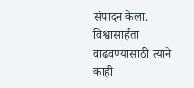संपादन केला. विश्वासार्हता वाढवण्यासाठी त्याने काही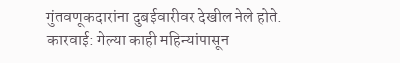गुंतवणूकदारांना दुबईवारीवर देखील नेले होते.
कारवाई: गेल्या काही महिन्यांपासून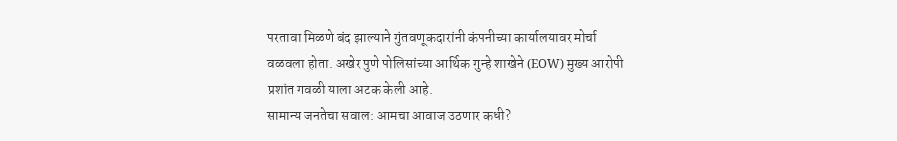परतावा मिळणे बंद झाल्याने गुंतवणूकदारांनी कंपनीच्या कार्यालयावर मोर्चा वळवला होता. अखेर पुणे पोलिसांच्या आर्थिक गुन्हे शाखेने (EOW) मुख्य आरोपी प्रशांत गवळी याला अटक केली आहे.
सामान्य जनतेचा सवाल: आमचा आवाज उठणार कधी?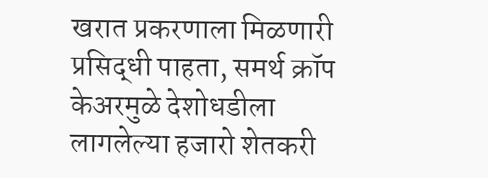खरात प्रकरणाला मिळणारी प्रसिद्धी पाहता, समर्थ क्रॉप केअरमुळे देशोधडीला लागलेल्या हजारो शेतकरी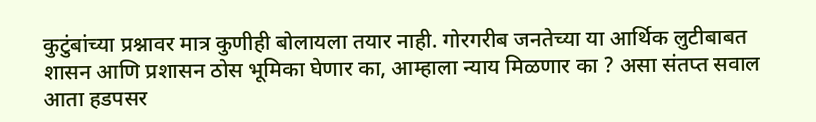कुटुंबांच्या प्रश्नावर मात्र कुणीही बोलायला तयार नाही. गोरगरीब जनतेच्या या आर्थिक लुटीबाबत शासन आणि प्रशासन ठोस भूमिका घेणार का, आम्हाला न्याय मिळणार का ? असा संतप्त सवाल आता हडपसर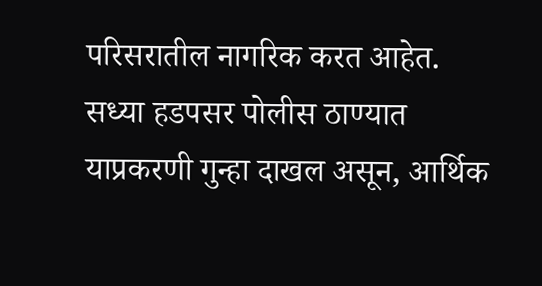परिसरातील नागरिक करत आहेत.
सध्या हडपसर पोलीस ठाण्यात याप्रकरणी गुन्हा दाखल असून, आर्थिक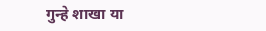गुन्हे शाखा या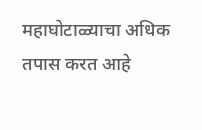महाघोटाळ्याचा अधिक तपास करत आहे